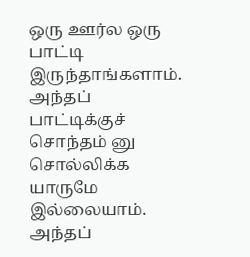ஒரு ஊர்ல ஒரு பாட்டி இருந்தாங்களாம். அந்தப் பாட்டிக்குச் சொந்தம் னு சொல்லிக்க யாருமே இல்லையாம். அந்தப்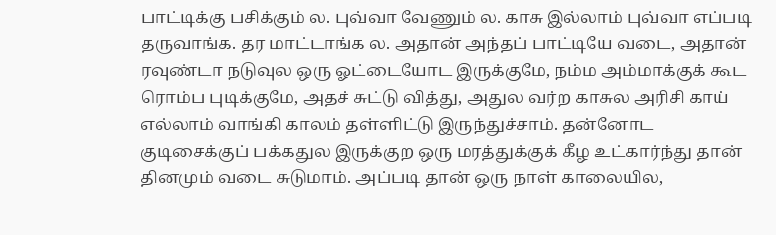பாட்டிக்கு பசிக்கும் ல. புவ்வா வேணும் ல. காசு இல்லாம் புவ்வா எப்படி தருவாங்க. தர மாட்டாங்க ல. அதான் அந்தப் பாட்டியே வடை, அதான் ரவுண்டா நடுவுல ஒரு ஓட்டையோட இருக்குமே, நம்ம அம்மாக்குக் கூட ரொம்ப புடிக்குமே, அதச் சுட்டு வித்து, அதுல வர்ற காசுல அரிசி காய் எல்லாம் வாங்கி காலம் தள்ளிட்டு இருந்துச்சாம். தன்னோட குடிசைக்குப் பக்கதுல இருக்குற ஒரு மரத்துக்குக் கீழ உட்கார்ந்து தான் தினமும் வடை சுடுமாம். அப்படி தான் ஒரு நாள் காலையில,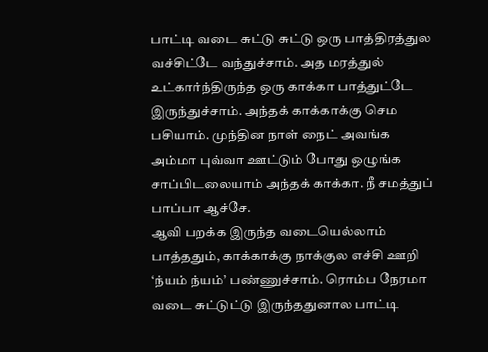பாட்டி வடை சுட்டு சுட்டு ஒரு பாத்திரத்துல வச்சிட்டே வந்துச்சாம். அத மரத்துல் உட்கார்ந்திருந்த ஒரு காக்கா பாத்துட்டே இருந்துச்சாம். அந்தக் காக்காக்கு செம பசியாம். முந்தின நாள் நைட் அவங்க அம்மா புவ்வா ஊட்டும் போது ஒழுங்க சாப்பிடலையாம் அந்தக் காக்கா. நீ சமத்துப் பாப்பா ஆச்சே.
ஆவி பறக்க இருந்த வடையெல்லாம் பாத்ததும், காக்காக்கு நாக்குல எச்சி ஊறி ‘ந்யம் ந்யம்’ பண்ணுச்சாம். ரொம்ப நேரமா வடை சுட்டுட்டு இருந்ததுனால பாட்டி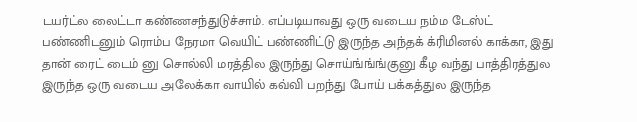டயர்ட்ல லைட்டா கண்ணசந்துடுச்சாம். எப்படியாவது ஒரு வடைய நம்ம டேஸ்ட் பண்ணிடனும் ரொம்ப நேரமா வெயிட் பண்ணிட்டு இருந்த அந்தக் க்ரிமினல் காக்கா, இது தான் ரைட் டைம் னு சொல்லி மரத்தில இருந்து சொய்ங்ங்ங்குனு கீழ வந்து பாத்திரத்துல இருந்த ஒரு வடைய அலேக்கா வாயில் கவ்வி பறந்து போய் பக்கத்துல இருந்த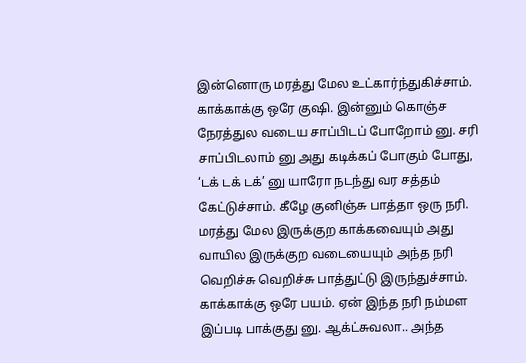இன்னொரு மரத்து மேல உட்கார்ந்துகிச்சாம்.
காக்காக்கு ஒரே குஷி. இன்னும் கொஞ்ச நேரத்துல வடைய சாப்பிடப் போறோம் னு. சரி சாப்பிடலாம் னு அது கடிக்கப் போகும் போது, ‘டக் டக் டக்’ னு யாரோ நடந்து வர சத்தம் கேட்டுச்சாம். கீழே குனிஞ்சு பாத்தா ஒரு நரி. மரத்து மேல இருக்குற காக்கவையும் அது வாயில இருக்குற வடையையும் அந்த நரி வெறிச்சு வெறிச்சு பாத்துட்டு இருந்துச்சாம். காக்காக்கு ஒரே பயம். ஏன் இந்த நரி நம்மள இப்படி பாக்குது னு. ஆக்ட்சுவலா.. அந்த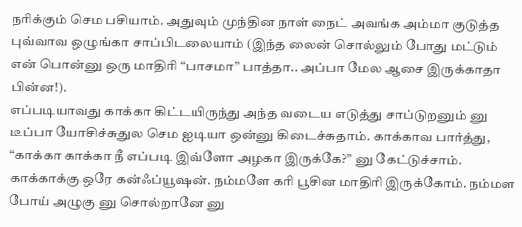நரிக்கும் செம பசியாம். அதுவும் முந்தின நாள் நைட் அவங்க அம்மா குடுத்த புவ்வாவ ஒழுங்கா சாப்பிடலையாம் (இந்த லைன் சொல்லும் போது மட்டும் என் பொன்னு ஒரு மாதிரி “பாசமா” பாத்தா.. அப்பா மேல ஆசை இருக்காதா பின்ன!).
எப்படியாவது காக்கா கிட்டயிருந்து அந்த வடைய எடுத்து சாப்டுறனும் னு டீப்பா யோசிச்சுதுல செம ஐடியா ஒன்னு கிடைச்சுதாம். காக்காவ பார்த்து,
“காக்கா காக்கா நீ எப்படி இவ்ளோ அழகா இருக்கே?” னு கேட்டுச்சாம்.
காக்காக்கு ஒரே கன்ஃப்யூஷன். நம்மளே கரி பூசின மாதிரி இருக்கோம். நம்மள போய் அழுகு னு சொல்றானே னு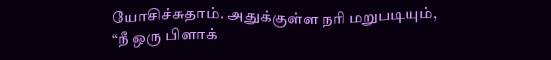யோசிச்சுதாம். அதுக்குள்ள நரி மறுபடியும்,
“நீ ஒரு பிளாக்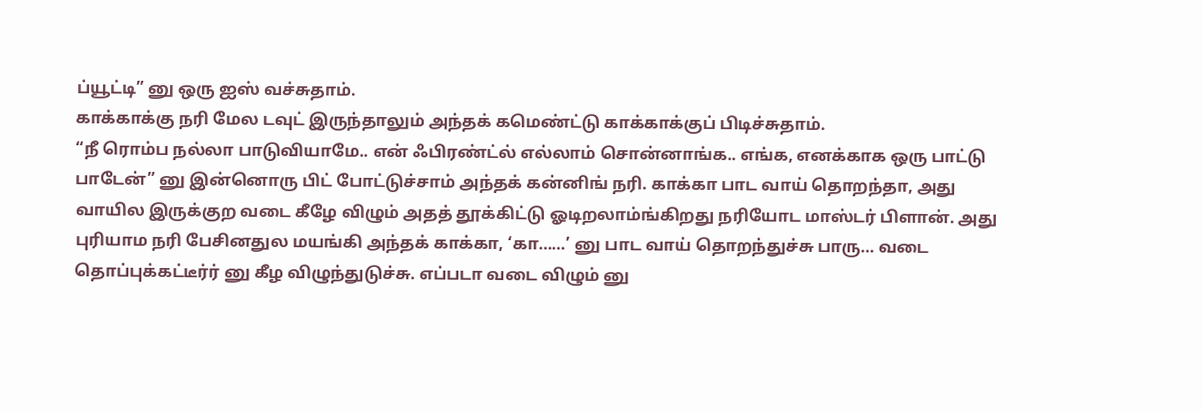ப்யூட்டி” னு ஒரு ஐஸ் வச்சுதாம்.
காக்காக்கு நரி மேல டவுட் இருந்தாலும் அந்தக் கமெண்ட்டு காக்காக்குப் பிடிச்சுதாம்.
“நீ ரொம்ப நல்லா பாடுவியாமே.. என் ஃபிரண்ட்ல் எல்லாம் சொன்னாங்க.. எங்க, எனக்காக ஒரு பாட்டு பாடேன்” னு இன்னொரு பிட் போட்டுச்சாம் அந்தக் கன்னிங் நரி. காக்கா பாட வாய் தொறந்தா, அது வாயில இருக்குற வடை கீழே விழும் அதத் தூக்கிட்டு ஓடிறலாம்ங்கிறது நரியோட மாஸ்டர் பிளான். அது புரியாம நரி பேசினதுல மயங்கி அந்தக் காக்கா, ‘கா……’ னு பாட வாய் தொறந்துச்சு பாரு… வடை தொப்புக்கட்டீர்ர் னு கீழ விழுந்துடுச்சு. எப்படா வடை விழும் னு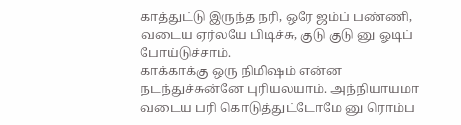காத்துட்டு இருந்த நரி, ஒரே ஜம்ப் பண்ணி, வடைய ஏர்லயே பிடிச்சு, குடு குடு னு ஓடிப் போய்டுச்சாம்.
காக்காக்கு ஒரு நிமிஷம் என்ன நடந்துச்சுன்னே புரியலயாம். அந்நியாயமா வடைய பரி கொடுத்துட்டோமே னு ரொம்ப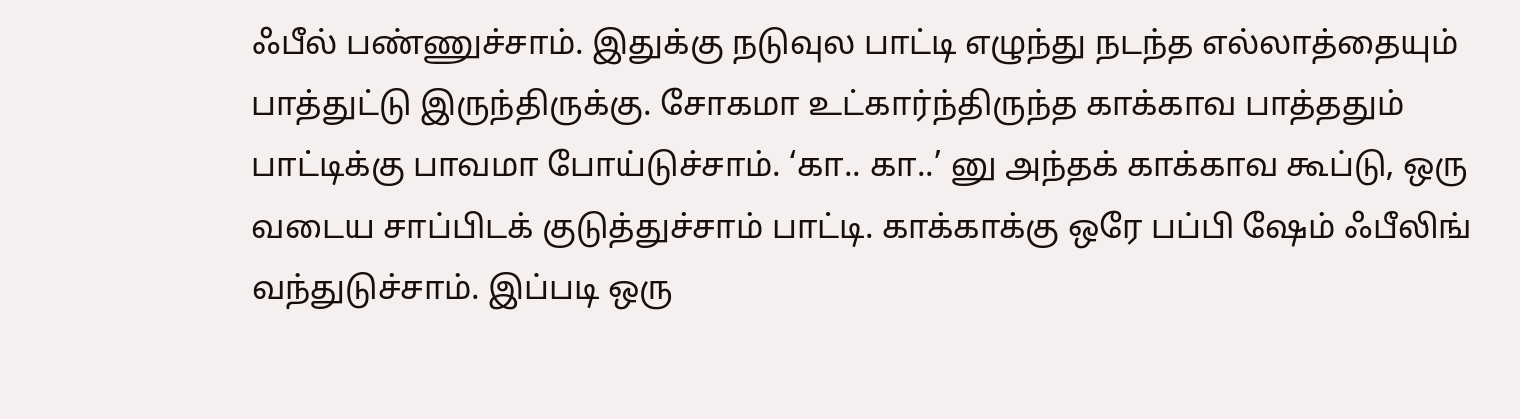ஃபீல் பண்ணுச்சாம். இதுக்கு நடுவுல பாட்டி எழுந்து நடந்த எல்லாத்தையும் பாத்துட்டு இருந்திருக்கு. சோகமா உட்கார்ந்திருந்த காக்காவ பாத்ததும் பாட்டிக்கு பாவமா போய்டுச்சாம். ‘கா.. கா..’ னு அந்தக் காக்காவ கூப்டு, ஒரு வடைய சாப்பிடக் குடுத்துச்சாம் பாட்டி. காக்காக்கு ஒரே பப்பி ஷேம் ஃபீலிங் வந்துடுச்சாம். இப்படி ஒரு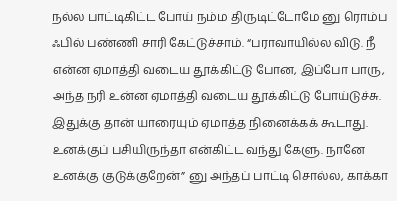நல்ல பாட்டிகிட்ட போய் நம்ம திருடிட்டோமே னு ரொம்ப ஃபில் பண்ணி சாரி கேட்டுச்சாம். “பராவாயில்ல விடு. நீ என்ன ஏமாத்தி வடைய தூக்கிட்டு போன, இப்போ பாரு, அந்த நரி உன்ன ஏமாத்தி வடைய தூக்கிட்டு போய்டுச்சு. இதுக்கு தான் யாரையும் ஏமாத்த நினைக்கக் கூடாது. உனக்குப் பசியிருந்தா என்கிட்ட வந்து கேளு. நானே உனக்கு குடுக்குறேன்” னு அந்தப் பாட்டி சொல்ல, காக்கா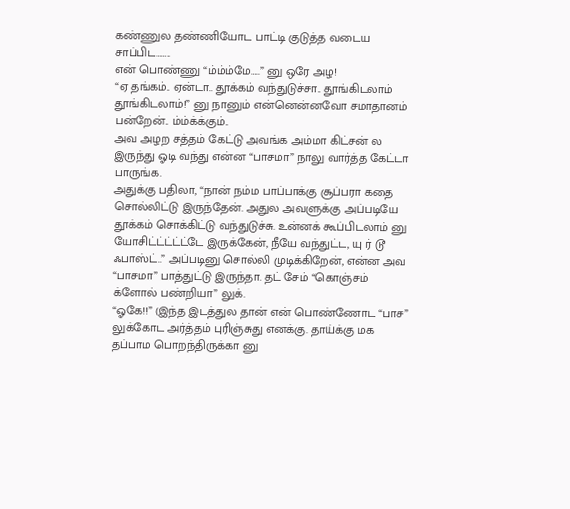கண்ணுல தண்ணியோட பாட்டி குடுத்த வடைய சாப்பிட……..
என் பொண்ணு “ம்ம்ம்மே…..” னு ஒரே அழ!
“ஏ தங்கம்.. ஏன்டா.. தூக்கம் வந்துடுச்சா.. தூங்கிடலாம் தூங்கிடலாம்!” னு நானும் என்னென்னவோ சமாதானம் பன்றேன்.. ம்ம்க்க்கும்..
அவ அழற சத்தம் கேட்டு அவங்க அம்மா கிட்சன் ல இருந்து ஓடி வந்து என்ன “பாசமா” நாலு வார்த்த கேட்டா பாருங்க.
அதுக்கு பதிலா, “நான் நம்ம பாப்பாக்கு சூப்பரா கதை சொல்லிட்டு இருந்தேன். அதுல அவளுக்கு அப்படியே தூக்கம் சொக்கிட்டு வந்துடுச்சு. உன்னக் கூப்பிடலாம் னு யோசிட்ட்ட்ட்ட்டே இருக்கேன், நீயே வந்துட்ட, யு ர் டூ ஃபாஸ்ட்..” அப்படினு சொல்லி முடிக்கிறேன், என்ன அவ “பாசமா” பாத்துட்டு இருந்தா. தட் சேம் “கொஞ்சம் க்ளோல் பண்றியா” லுக்.
“ஓகே!!” (இந்த இடத்துல தான் என் பொண்ணோட “பாச” லுக்கோட அர்த்தம் புரிஞ்சுது எனக்கு. தாய்க்கு மக தப்பாம பொறந்திருக்கா னு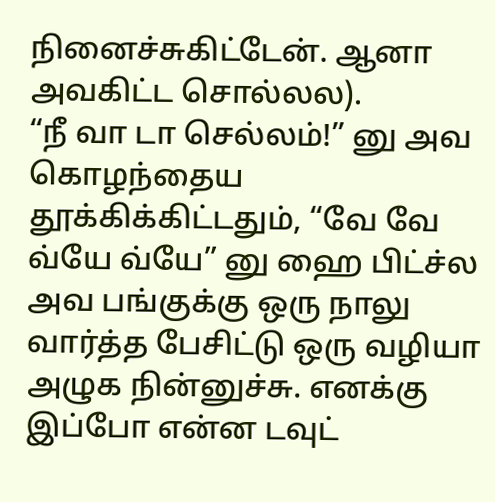நினைச்சுகிட்டேன். ஆனா அவகிட்ட சொல்லல).
“நீ வா டா செல்லம்!” னு அவ கொழந்தைய தூக்கிக்கிட்டதும், “வே வே வ்யே வ்யே” னு ஹை பிட்ச்ல அவ பங்குக்கு ஒரு நாலு வார்த்த பேசிட்டு ஒரு வழியா அழுக நின்னுச்சு. எனக்கு இப்போ என்ன டவுட்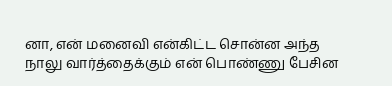னா, என் மனைவி என்கிட்ட சொன்ன அந்த நாலு வார்த்தைக்கும் என் பொண்ணு பேசின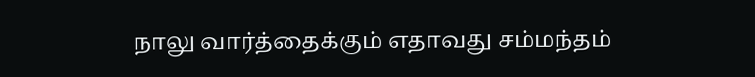நாலு வார்த்தைக்கும் எதாவது சம்மந்தம்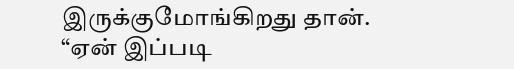இருக்குமோங்கிறது தான்.
“ஏன் இப்படி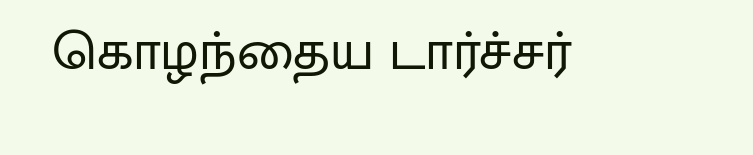கொழந்தைய டார்ச்சர்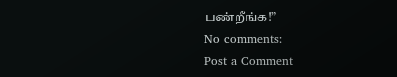பண்றீங்க!”
No comments:
Post a Comment